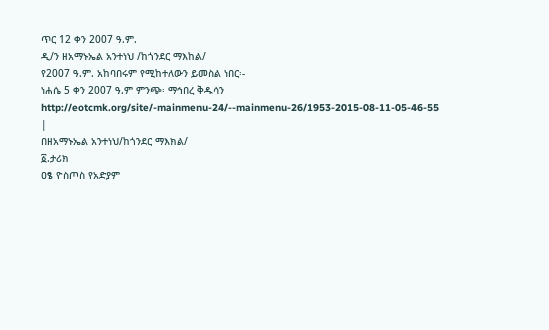ጥር 12 ቀን 2007 ዓ.ም.
ዲ/ን ዘአማኑኤል አንተነህ /ከጎንደር ማእከል/
የ2007 ዓ.ም. አከባበሩም የሚከተለውን ይመስል ነበር፡-
ነሐሴ 5 ቀን 2007 ዓ.ም ምንጭ፡ ማኅበረ ቅዱሳን http://eotcmk.org/site/-mainmenu-24/--mainmenu-26/1953-2015-08-11-05-46-55 |
በዘአማኑኤል አንተነህ/ከጎንደር ማእክል/
፩.ታሪክ
ዐፄ ዮስጦስ የአድያም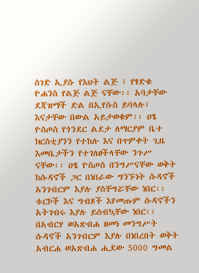ሰገድ ኢያሱ የእህት ልጅ ፣ የፃድቁ ዮሐንስ የልጅ ልጅ ናቸው፡፡ አባታቸው ደጃዝማች ድል በኢየሱስ ይባላሉ፣ እናታቸው በውል አይታወቁም፡፡ ዐፄ ዮስጦስ የጎንደር ልደታ ለማርያም ቤተ ክርስቲያንን የተከሉ እና በጥምቀት ጊዜ እመቤታችን የተገለፀችላቸው ንጉሥ ናቸው፡፡ ዐፄ ዮስጦስ በንግሥናቸው ወቅት ከሱዳኖች ጋር በነበራው ግንኙነት ሱዳኖች አንገብርም እያሉ ያስቸግሯቸው ነበር፡፡ ቱርኮች እና ግብጾች እየመጡም ሱዳኖችን አትገብሩ እያሉ ይሰብኳቸው ነበር፡፡ በአብርሃ ወአጽብሐ ዘመነ መንግሥት ሱዳኖች አንገብርም እያሉ በነበረበት ወቅት አብርሐ ወአጽብሐ ሒደው 5000 ግመል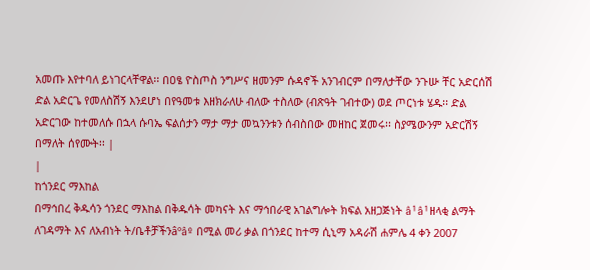አመጡ እየተባለ ይነገርላቸዋል፡፡ በዐፄ ዮስጦስ ንግሥና ዘመንም ሱዳኖች አንገብርም በማለታቸው ንጉሡ ቸር አድርሰሽ ድል አድርጌ የመለስሽኝ እንደሆነ በየዓመቱ እዘክራለሁ ብለው ተስለው (ብጽዓት ገብተው) ወደ ጦርነቱ ሄዱ፡፡ ድል አድርገው ከተመለሱ በኋላ ሱባኤ ፍልሰታን ማታ ማታ መኳንንቱን ሰብስበው መዘከር ጀመሩ፡፡ ስያሜውንም አድርሽኝ በማለት ሰየሙት፡፡ |
|
ከጎንደር ማእከል
በማኅበረ ቅዱሳን ጎንደር ማእከል በቅዱሳት መካናት እና ማኅበራዊ አገልግሎት ክፍል አዘጋጅነት â¹â¹ዘላቂ ልማት ለገዳማት እና ለአብነት ት/ቤቶቻችንâºâº በሚል መሪ ቃል በጎንደር ከተማ ሲኒማ አዳራሽ ሐምሌ 4 ቀን 2007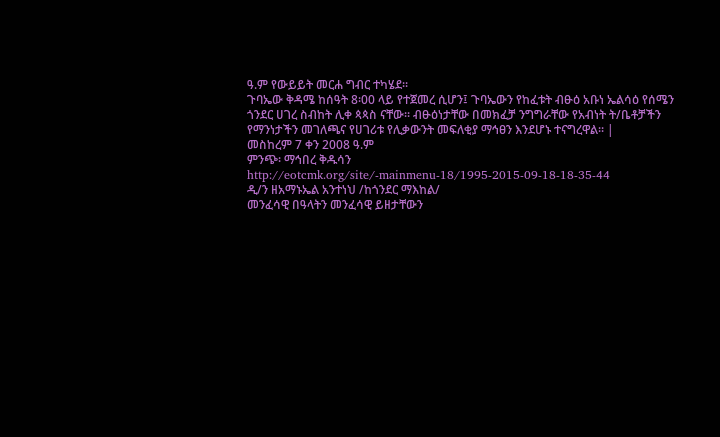ዓ.ም የውይይት መርሐ ግብር ተካሄደ፡፡
ጉባኤው ቅዳሜ ከሰዓት 8፡00 ላይ የተጀመረ ሲሆን፤ ጉባኤውን የከፈቱት ብፁዕ አቡነ ኤልሳዕ የሰሜን ጎንደር ሀገረ ስብከት ሊቀ ጳጳስ ናቸው፡፡ ብፁዕነታቸው በመክፈቻ ንግግራቸው የአብነት ት/ቤቶቻችን የማንነታችን መገለጫና የሀገሪቱ የሊቃውንት መፍለቂያ ማኅፀን እንደሆኑ ተናግረዋል፡፡ |
መስከረም 7 ቀን 2008 ዓ.ም
ምንጭ፡ ማኅበረ ቅዱሳን http://eotcmk.org/site/-mainmenu-18/1995-2015-09-18-18-35-44
ዲ/ን ዘአማኑኤል አንተነህ /ከጎንደር ማእከል/
መንፈሳዊ በዓላትን መንፈሳዊ ይዘታቸውን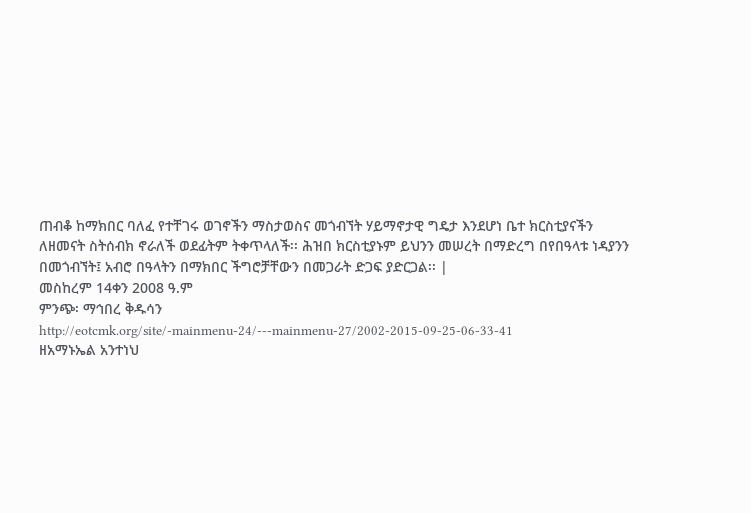ጠብቆ ከማክበር ባለፈ የተቸገሩ ወገኖችን ማስታወስና መጎብኘት ሃይማኖታዊ ግዴታ እንደሆነ ቤተ ክርስቲያናችን ለዘመናት ስትሰብክ ኖራለች ወደፊትም ትቀጥላለች፡፡ ሕዝበ ክርስቲያኑም ይህንን መሠረት በማድረግ በየበዓላቱ ነዳያንን በመጎብኘት፤ አብሮ በዓላትን በማክበር ችግሮቻቸውን በመጋራት ድጋፍ ያድርጋል፡፡ |
መስከረም 14ቀን 2008 ዓ.ም
ምንጭ፡ ማኅበረ ቅዱሳን http://eotcmk.org/site/-mainmenu-24/---mainmenu-27/2002-2015-09-25-06-33-41
ዘአማኑኤል አንተነህ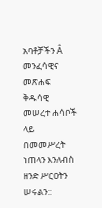አባቶቻችን Â መንፈሳዊና መጽሐፍ ቅዱሳዊ መሠረተ ሐሳቦች ላይ በመመሥረት ነጠላን እንለብስ ዘንድ ሥርዐትን ሠሩልን::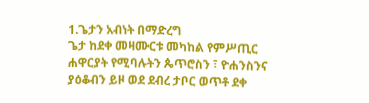1.ጌታን አብነት በማድረግ
ጌታ ከደቀ መዛሙርቱ መካከል የምሥጢር ሐዋርያት የሚባሉትን ጴጥሮስን ፣ ዮሐንስንና ያዕቆብን ይዞ ወደ ደብረ ታቦር ወጥቶ ደቀ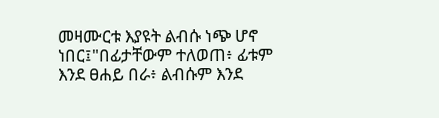መዛሙርቱ እያዩት ልብሱ ነጭ ሆኖ ነበር፤"በፊታቸውም ተለወጠ፥ ፊቱም እንደ ፀሐይ በራ፥ ልብሱም እንደ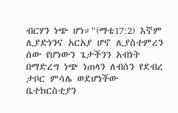ብርሃን ነጭ ሆነ።"(ማቴ17:2) እኛም ሊያድነንና አርአያ ሆኖ ሊያስተምረን ሰው የሆነውን ጌታችንን አብነት በማድረግ ነጭ ነጠላን ለብሰን የደብረ ታቦር ምሳሌ ወደሆነችው ቤተክርስቲያን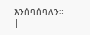እንሰባሰባለን። |